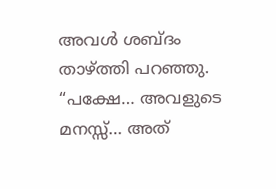അവൾ ശബ്ദം താഴ്ത്തി പറഞ്ഞു.
“പക്ഷേ… അവളുടെ മനസ്സ്… അത്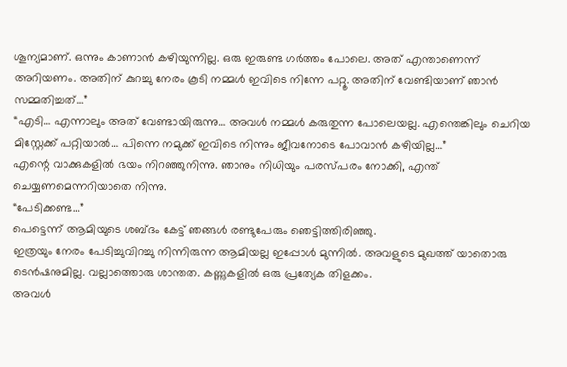ശൂന്യമാണ്. ഒന്നും കാണാൻ കഴിയുന്നില്ല. ഒരു ഇരുണ്ട ഗർത്തം പോലെ. അത് എന്താണെന്ന് അറിയണം. അതിന് കുറച്ചു നേരം കൂടി നമ്മൾ ഇവിടെ നിന്നേ പറ്റൂ. അതിന് വേണ്ടിയാണ് ഞാൻ സമ്മതിച്ചത്…”
“എടി… എന്നാലും അത് വേണ്ടായിരുന്നു… അവൾ നമ്മൾ കരുതുന്ന പോലെയല്ല. എന്തെങ്കിലും ചെറിയ മിസ്റ്റേക്ക് പറ്റിയാൽ… പിന്നെ നമുക്ക് ഇവിടെ നിന്നും ജീവനോടെ പോവാൻ കഴിയില്ല…”
എന്റെ വാക്കുകളിൽ ഭയം നിറഞ്ഞുനിന്നു. ഞാനും നിധിയും പരസ്പരം നോക്കി, എന്ത് ചെയ്യണമെന്നറിയാതെ നിന്നു.
“പേടിക്കണ്ട…”
പെട്ടെന്ന് ആമിയുടെ ശബ്ദം കേട്ട് ഞങ്ങൾ രണ്ടുപേരും ഞെട്ടിത്തിരിഞ്ഞു.
ഇത്രയും നേരം പേടിച്ചുവിറച്ചു നിന്നിരുന്ന ആമിയല്ല ഇപ്പോൾ മുന്നിൽ. അവളുടെ മുഖത്ത് യാതൊരു ടെൻഷനുമില്ല. വല്ലാത്തൊരു ശാന്തത. കണ്ണുകളിൽ ഒരു പ്രത്യേക തിളക്കം.
അവൾ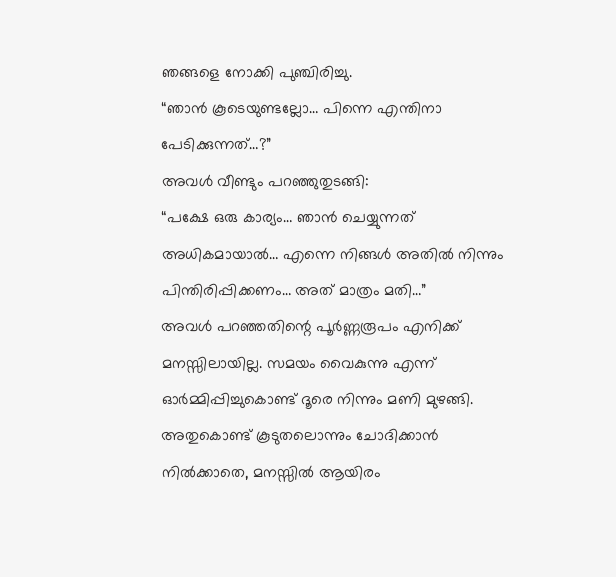ഞങ്ങളെ നോക്കി പുഞ്ചിരിച്ചു.
“ഞാൻ കൂടെയുണ്ടല്ലോ… പിന്നെ എന്തിനാ പേടിക്കുന്നത്…?”
അവൾ വീണ്ടും പറഞ്ഞുതുടങ്ങി:
“പക്ഷേ ഒരു കാര്യം… ഞാൻ ചെയ്യുന്നത് അധികമായാൽ… എന്നെ നിങ്ങൾ അതിൽ നിന്നും പിന്തിരിപ്പിക്കണം… അത് മാത്രം മതി…”
അവൾ പറഞ്ഞതിന്റെ പൂർണ്ണരൂപം എനിക്ക് മനസ്സിലായില്ല. സമയം വൈകുന്നു എന്ന് ഓർമ്മിപ്പിച്ചുകൊണ്ട് ദൂരെ നിന്നും മണി മുഴങ്ങി.
അതുകൊണ്ട് കൂടുതലൊന്നും ചോദിക്കാൻ നിൽക്കാതെ, മനസ്സിൽ ആയിരം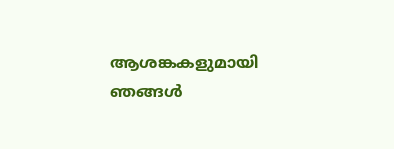ആശങ്കകളുമായി ഞങ്ങൾ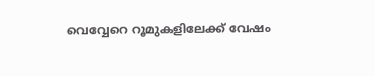വെവ്വേറെ റൂമുകളിലേക്ക് വേഷം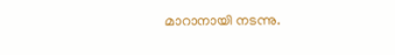മാറാനായി നടന്നു.